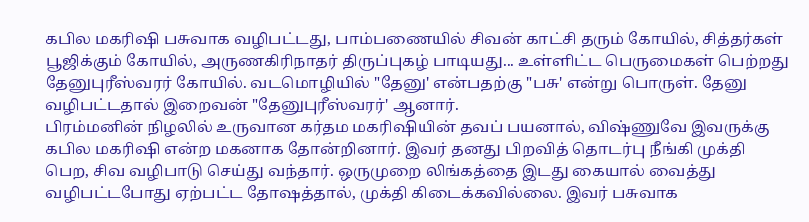கபில மகரிஷி பசுவாக வழிபட்டது, பாம்பணையில் சிவன் காட்சி தரும் கோயில், சித்தர்கள் பூஜிக்கும் கோயில், அருணகிரிநாதர் திருப்புகழ் பாடியது... உள்ளிட்ட பெருமைகள் பெற்றது தேனுபுரீஸ்வரர் கோயில். வடமொழியில் "தேனு' என்பதற்கு "பசு' என்று பொருள். தேனு வழிபட்டதால் இறைவன் "தேனுபுரீஸ்வரர்' ஆனார்.
பிரம்மனின் நிழலில் உருவான கர்தம மகரிஷியின் தவப் பயனால், விஷ்ணுவே இவருக்கு கபில மகரிஷி என்ற மகனாக தோன்றினார். இவர் தனது பிறவித் தொடர்பு நீங்கி முக்தி பெற, சிவ வழிபாடு செய்து வந்தார். ஒருமுறை லிங்கத்தை இடது கையால் வைத்து வழிபட்டபோது ஏற்பட்ட தோஷத்தால், முக்தி கிடைக்கவில்லை. இவர் பசுவாக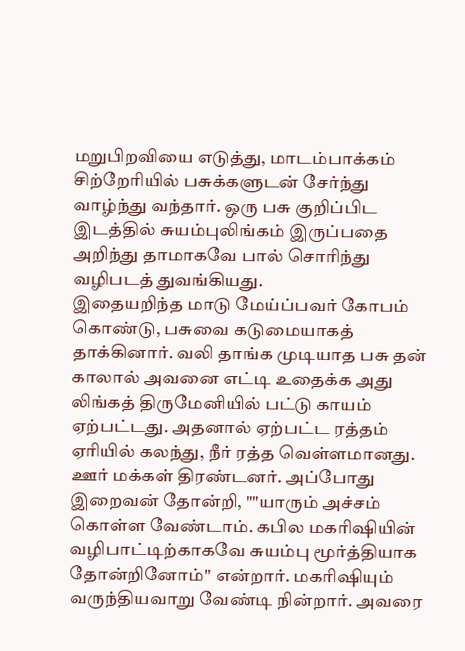மறுபிறவியை எடுத்து, மாடம்பாக்கம் சிற்றேரியில் பசுக்களுடன் சேர்ந்து வாழ்ந்து வந்தார். ஒரு பசு குறிப்பிட இடத்தில் சுயம்புலிங்கம் இருப்பதை அறிந்து தாமாகவே பால் சொரிந்து வழிபடத் துவங்கியது.
இதையறிந்த மாடு மேய்ப்பவர் கோபம் கொண்டு, பசுவை கடுமையாகத் தாக்கினார். வலி தாங்க முடியாத பசு தன் காலால் அவனை எட்டி உதைக்க அது லிங்கத் திருமேனியில் பட்டு காயம் ஏற்பட்டது. அதனால் ஏற்பட்ட ரத்தம் ஏரியில் கலந்து, நீர் ரத்த வெள்ளமானது. ஊர் மக்கள் திரண்டனர். அப்போது இறைவன் தோன்றி, ""யாரும் அச்சம் கொள்ள வேண்டாம். கபில மகரிஷியின் வழிபாட்டிற்காகவே சுயம்பு மூர்த்தியாக தோன்றினோம்'' என்றார். மகரிஷியும் வருந்தியவாறு வேண்டி நின்றார். அவரை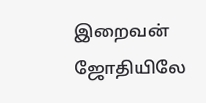இறைவன் ஜோதியிலே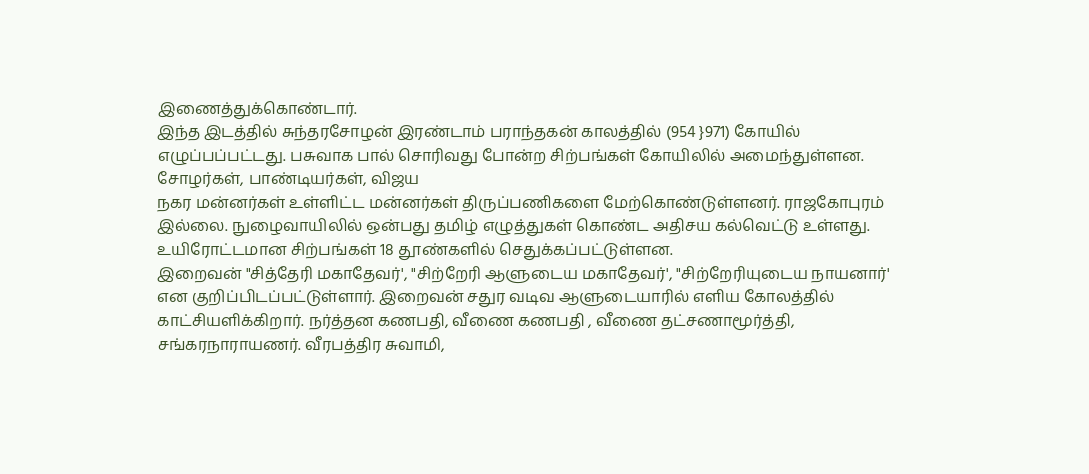இணைத்துக்கொண்டார்.
இந்த இடத்தில் சுந்தரசோழன் இரண்டாம் பராந்தகன் காலத்தில் (954 }971) கோயில் எழுப்பப்பட்டது. பசுவாக பால் சொரிவது போன்ற சிற்பங்கள் கோயிலில் அமைந்துள்ளன. சோழர்கள், பாண்டியர்கள், விஜய
நகர மன்னர்கள் உள்ளிட்ட மன்னர்கள் திருப்பணிகளை மேற்கொண்டுள்ளனர். ராஜகோபுரம் இல்லை. நுழைவாயிலில் ஒன்பது தமிழ் எழுத்துகள் கொண்ட அதிசய கல்வெட்டு உள்ளது. உயிரோட்டமான சிற்பங்கள் 18 தூண்களில் செதுக்கப்பட்டுள்ளன.
இறைவன் "சித்தேரி மகாதேவர்', "சிற்றேரி ஆளுடைய மகாதேவர்', "சிற்றேரியுடைய நாயனார்' என குறிப்பிடப்பட்டுள்ளார். இறைவன் சதுர வடிவ ஆளுடையாரில் எளிய கோலத்தில் காட்சியளிக்கிறார். நர்த்தன கணபதி, வீணை கணபதி , வீணை தட்சணாமூர்த்தி, சங்கரநாராயணர். வீரபத்திர சுவாமி,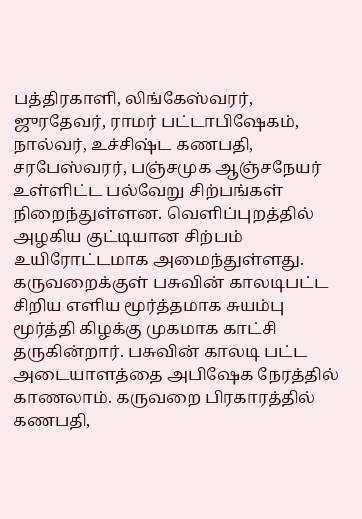பத்திரகாளி, லிங்கேஸ்வரர், ஜுரதேவர், ராமர் பட்டாபிஷேகம், நால்வர், உச்சிஷ்ட கணபதி, சரபேஸ்வரர், பஞ்சமுக ஆஞ்சநேயர் உள்ளிட்ட பல்வேறு சிற்பங்கள் நிறைந்துள்ளன. வெளிப்புறத்தில் அழகிய குட்டியான சிற்பம் உயிரோட்டமாக அமைந்துள்ளது.
கருவறைக்குள் பசுவின் காலடிபட்ட சிறிய எளிய மூர்த்தமாக சுயம்பு மூர்த்தி கிழக்கு முகமாக காட்சி தருகின்றார். பசுவின் காலடி பட்ட அடையாளத்தை அபிஷேக நேரத்தில் காணலாம். கருவறை பிரகாரத்தில் கணபதி,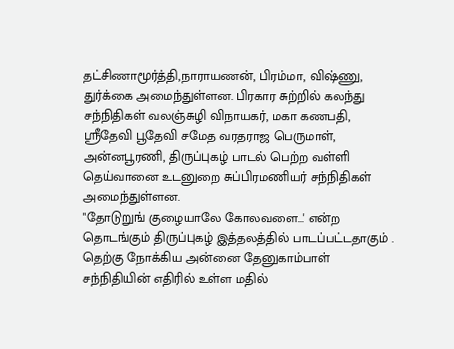தட்சிணாமூர்த்தி,நாராயணன், பிரம்மா, விஷ்ணு, துர்க்கை அமைந்துள்ளன. பிரகார சுற்றில் கலந்து சந்நிதிகள் வலஞ்சுழி விநாயகர், மகா கணபதி, ஸ்ரீதேவி பூதேவி சமேத வரதராஜ பெருமாள், அன்னபூரணி, திருப்புகழ் பாடல் பெற்ற வள்ளி தெய்வானை உடனுறை சுப்பிரமணியர் சந்நிதிகள் அமைந்துள்ளன.
"தோடுறுங் குழையாலே கோலவளை...' என்ற தொடங்கும் திருப்புகழ் இத்தலத்தில் பாடப்பட்டதாகும் .
தெற்கு நோக்கிய அன்னை தேனுகாம்பாள் சந்நிதியின் எதிரில் உள்ள மதில்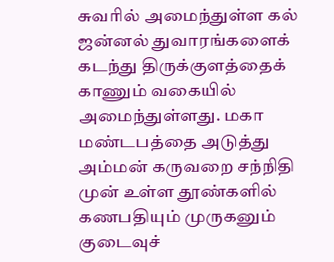சுவரில் அமைந்துள்ள கல் ஜன்னல் துவாரங்களைக் கடந்து திருக்குளத்தைக் காணும் வகையில் அமைந்துள்ளது. மகா மண்டபத்தை அடுத்து அம்மன் கருவறை சந்நிதி முன் உள்ள தூண்களில் கணபதியும் முருகனும் குடைவுச்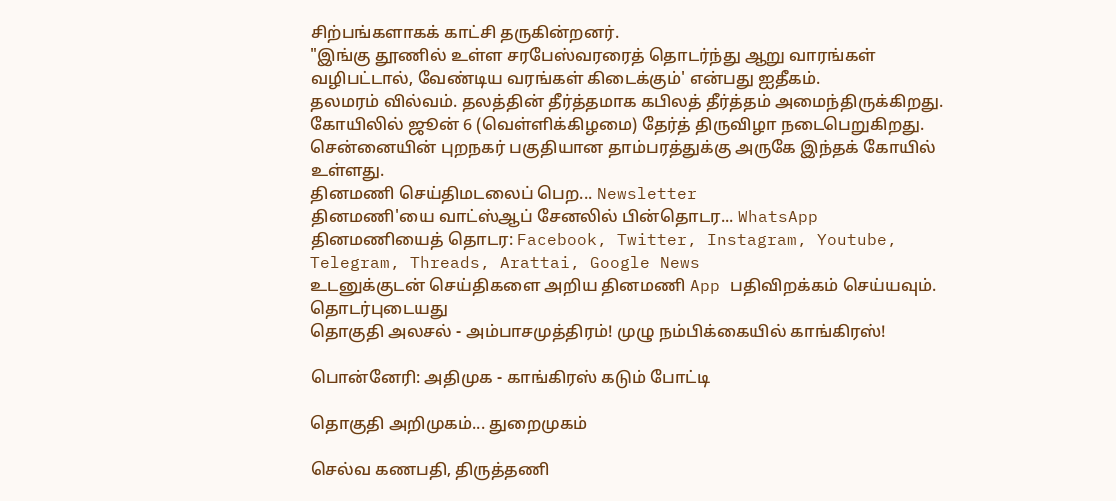சிற்பங்களாகக் காட்சி தருகின்றனர்.
"இங்கு தூணில் உள்ள சரபேஸ்வரரைத் தொடர்ந்து ஆறு வாரங்கள் வழிபட்டால், வேண்டிய வரங்கள் கிடைக்கும்' என்பது ஐதீகம்.
தலமரம் வில்வம். தலத்தின் தீர்த்தமாக கபிலத் தீர்த்தம் அமைந்திருக்கிறது. கோயிலில் ஜூன் 6 (வெள்ளிக்கிழமை) தேர்த் திருவிழா நடைபெறுகிறது.
சென்னையின் புறநகர் பகுதியான தாம்பரத்துக்கு அருகே இந்தக் கோயில் உள்ளது.
தினமணி செய்திமடலைப் பெற... Newsletter
தினமணி'யை வாட்ஸ்ஆப் சேனலில் பின்தொடர... WhatsApp
தினமணியைத் தொடர: Facebook, Twitter, Instagram, Youtube, Telegram, Threads, Arattai, Google News
உடனுக்குடன் செய்திகளை அறிய தினமணி App பதிவிறக்கம் செய்யவும்.
தொடர்புடையது
தொகுதி அலசல் - அம்பாசமுத்திரம்! முழு நம்பிக்கையில் காங்கிரஸ்!

பொன்னேரி: அதிமுக - காங்கிரஸ் கடும் போட்டி

தொகுதி அறிமுகம்... துறைமுகம்

செல்வ கணபதி, திருத்தணி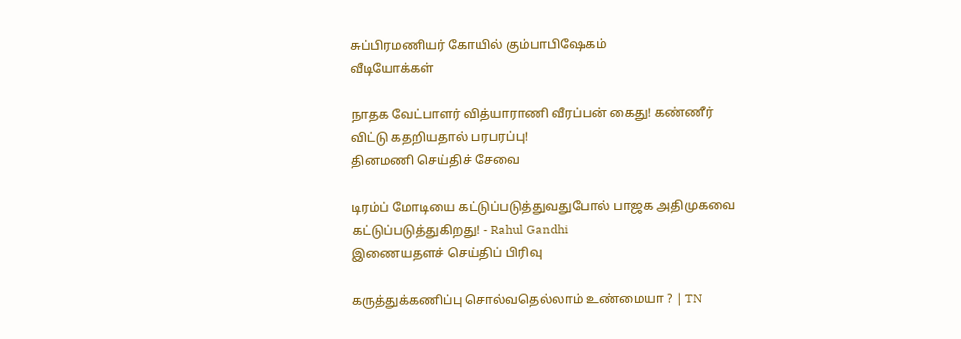சுப்பிரமணியர் கோயில் கும்பாபிஷேகம்
வீடியோக்கள்

நாதக வேட்பாளர் வித்யாராணி வீரப்பன் கைது! கண்ணீர் விட்டு கதறியதால் பரபரப்பு!
தினமணி செய்திச் சேவை

டிரம்ப் மோடியை கட்டுப்படுத்துவதுபோல் பாஜக அதிமுகவை கட்டுப்படுத்துகிறது! - Rahul Gandhi
இணையதளச் செய்திப் பிரிவு

கருத்துக்கணிப்பு சொல்வதெல்லாம் உண்மையா ? | TN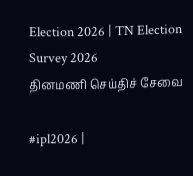Election 2026 | TN Election Survey 2026
தினமணி செய்திச் சேவை

#ipl2026 |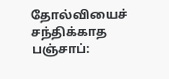தோல்வியைச் சந்திக்காத பஞ்சாப்: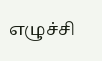எழுச்சி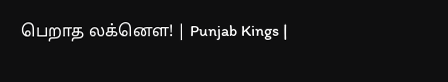பெறாத லக்னௌ! | Punjab Kings |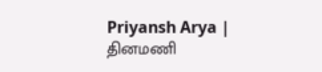Priyansh Arya |
தினமணி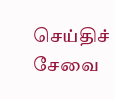செய்திச் சேவை